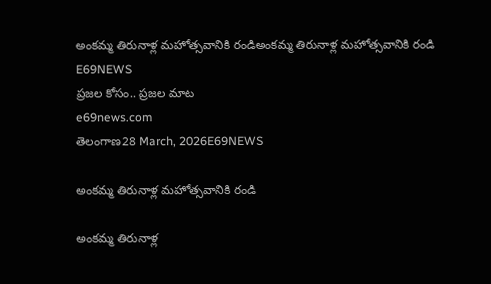అంకమ్మ తిరునాళ్ల మహోత్సవానికి రండిఅంకమ్మ తిరునాళ్ల మహోత్సవానికి రండి
E69NEWS
ప్రజల కోసం.. ప్రజల మాట
e69news.com
తెలంగాణ28 March, 2026E69NEWS

అంకమ్మ తిరునాళ్ల మహోత్సవానికి రండి

అంకమ్మ తిరునాళ్ల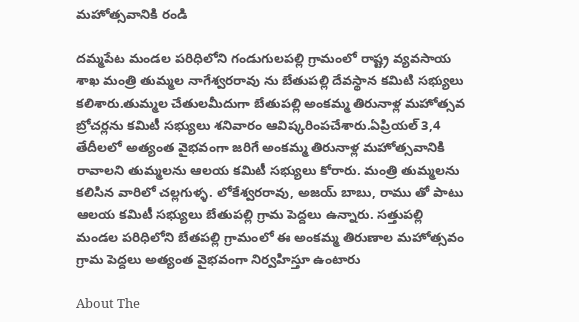మహోత్సవానికి రండి

దమ్మపేట మండల పరిధిలోని గండుగులపల్లి గ్రామంలో రాష్ట్ర వ్యవసాయ శాఖ మంత్రి తుమ్మల నాగేశ్వరరావు ను బేతుపల్లి దేవస్థాన కమిటి సభ్యులు కలిశారు.తుమ్మల చేతులమీదుగా బేతుపల్లి అంకమ్మ తిరునాళ్ల మహోత్సవ బ్రోచర్లను కమిటీ సభ్యులు శనివారం ఆవిష్కరింపచేశారు.ఏప్రియల్ 3,4 తేదీలలో అత్యంత వైభవంగా జరిగే అంకమ్మ తిరునాళ్ల మహోత్సవానికి రావాలని తుమ్మలను ఆలయ కమిటీ సభ్యులు కోరారు. మంత్రి తుమ్మలను కలిసిన వారిలో చల్లగుళ్ళ. లోకేశ్వరరావు, అజయ్ బాబు, రాము తో పాటు ఆలయ కమిటీ సభ్యులు బేతుపల్లి గ్రామ పెద్దలు ఉన్నారు. సత్తుపల్లి మండల పరిధిలోని బేతపల్లి గ్రామంలో ఈ అంకమ్మ తిరుణాల మహోత్సవం గ్రామ పెద్దలు అత్యంత వైభవంగా నిర్వహిస్తూ ఉంటారు

About The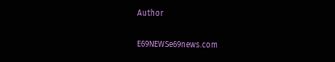Author

E69NEWSe69news.com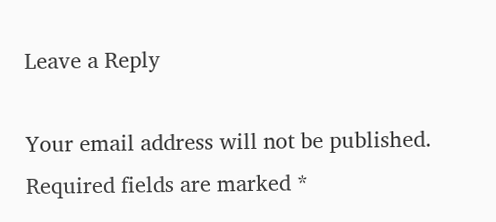Leave a Reply

Your email address will not be published. Required fields are marked *